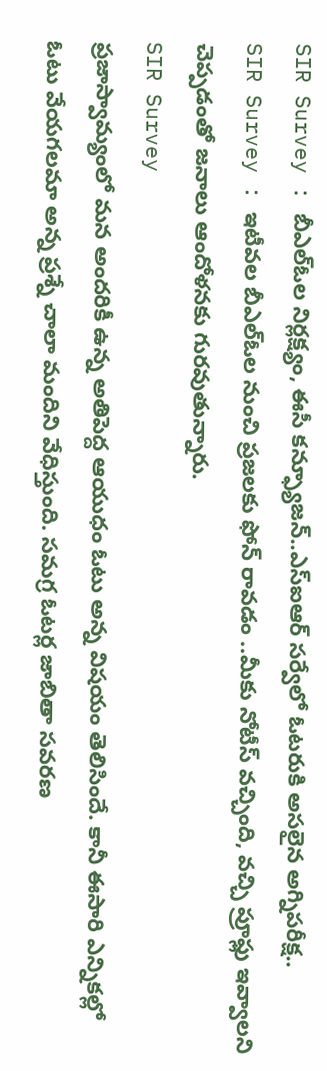SIR Survey : బీఎల్ఓల నిర్లక్ష్యం, ఈసీ కన్ఫ్యూజన్..ఎస్ఐఆర్ సర్వేలో ఓటరుకి అసలైన అగ్నిపరీక్ష..
SIR Survey : ఇటీవల బీఎల్ఓల నుంచి ప్రజలకు ఫోన్ రావడం ..మీకు నోటీస్ వచ్చింది, వచ్చి ప్రూఫ్లు ఇవ్వాలని చెప్పడంతో జనాలు ఆందోళనకు గురవుతున్నారు.
SIR Survey
ప్రజాస్వామ్యంలో మన అందరికీ ఉన్న అతిపెద్ద ఆయుధం ఓటు అన్న విషయం తెలిసిందే. కానీ ఈసారి ఎన్నికల్లో ఓటు వేయగలమా అన్న ప్రశ్నే చాలా మందిని వేధిస్తుంది. సమగ్ర ఓటర్ల జాబితా సవరణ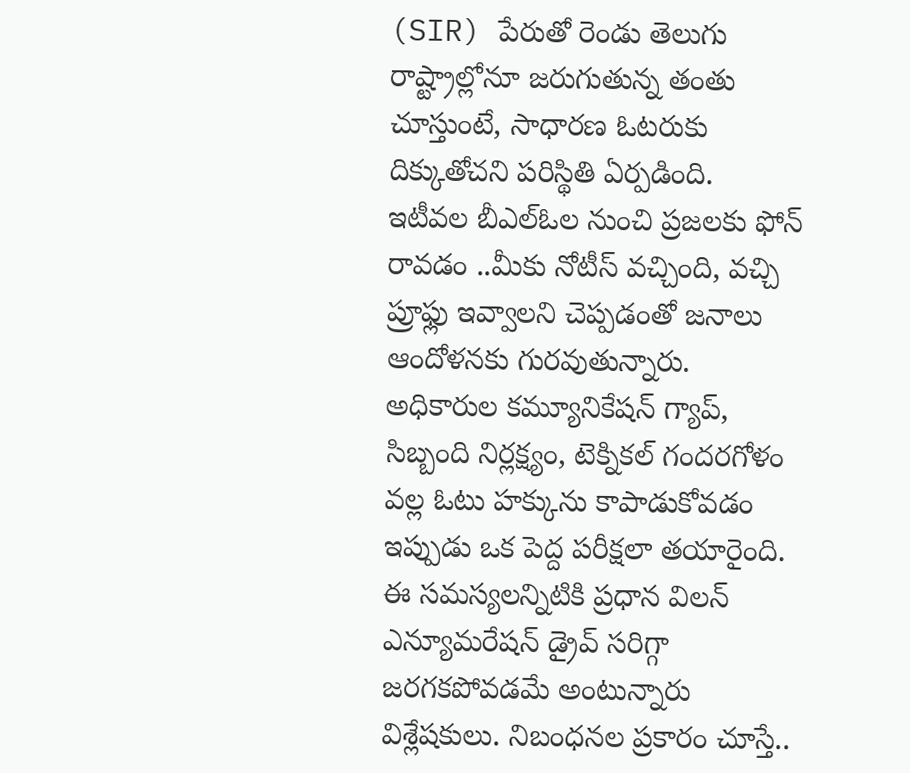(SIR) పేరుతో రెండు తెలుగు రాష్ట్రాల్లోనూ జరుగుతున్న తంతు చూస్తుంటే, సాధారణ ఓటరుకు దిక్కుతోచని పరిస్థితి ఏర్పడింది.
ఇటీవల బీఎల్ఓల నుంచి ప్రజలకు ఫోన్ రావడం ..మీకు నోటీస్ వచ్చింది, వచ్చి ప్రూఫ్లు ఇవ్వాలని చెప్పడంతో జనాలు ఆందోళనకు గురవుతున్నారు. అధికారుల కమ్యూనికేషన్ గ్యాప్, సిబ్బంది నిర్లక్ష్యం, టెక్నికల్ గందరగోళం వల్ల ఓటు హక్కును కాపాడుకోవడం ఇప్పుడు ఒక పెద్ద పరీక్షలా తయారైంది.
ఈ సమస్యలన్నిటికి ప్రధాన విలన్ ఎన్యూమరేషన్ డ్రైవ్ సరిగ్గా జరగకపోవడమే అంటున్నారు విశ్లేషకులు. నిబంధనల ప్రకారం చూస్తే..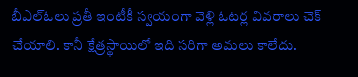బీఎల్ఓలు ప్రతీ ఇంటీకీ స్వయంగా వెళ్లి ఓటర్ల వివరాలు చెక్ చేయాలి. కానీ క్షేత్రస్థాయిలో ఇది సరిగా అమలు కాలేదు.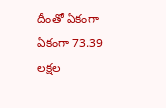దీంతో ఏకంగా ఏకంగా 73.39 లక్షల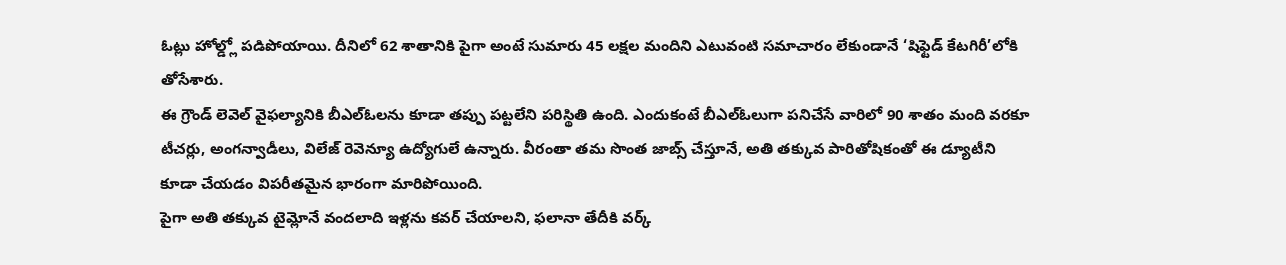ఓట్లు హోల్డ్లో పడిపోయాయి. దీనిలో 62 శాతానికి పైగా అంటే సుమారు 45 లక్షల మందిని ఎటువంటి సమాచారం లేకుండానే ‘షిఫ్టెడ్ కేటగిరీ’లోకి తోసేశారు.
ఈ గ్రౌండ్ లెవెల్ వైఫల్యానికి బీఎల్ఓలను కూడా తప్పు పట్టలేని పరిస్థితి ఉంది. ఎందుకంటే బీఎల్ఓలుగా పనిచేసే వారిలో 90 శాతం మంది వరకూ టీచర్లు, అంగన్వాడీలు, విలేజ్ రెవెన్యూ ఉద్యోగులే ఉన్నారు. వీరంతా తమ సొంత జాబ్స్ చేస్తూనే, అతి తక్కువ పారితోషికంతో ఈ డ్యూటీని కూడా చేయడం విపరీతమైన భారంగా మారిపోయింది.
పైగా అతి తక్కువ టైమ్లోనే వందలాది ఇళ్లను కవర్ చేయాలని, ఫలానా తేదీకి వర్క్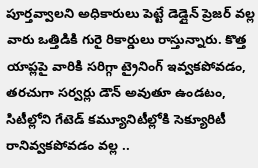పూర్తవ్వాలని అధికారులు పెట్టే డెడ్లైన్ ప్రెజర్ వల్ల వారు ఒత్తిడికి గురై రికార్డులు రాస్తున్నారు. కొత్త యాప్లపై వారికి సరిగ్గా ట్రైనింగ్ ఇవ్వకపోవడం, తరచుగా సర్వర్లు డౌన్ అవుతూ ఉండటం, సిటీల్లోని గేటెడ్ కమ్యూనిటీల్లోకి సెక్యూరిటీ రానివ్వకపోవడం వల్ల ..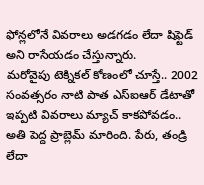ఫోన్లలోనే వివరాలు అడగడం లేదా షిఫ్టెడ్ అని రాసేయడం చేస్తున్నారు.
మరోవైపు టెక్నికల్ కోణంలో చూస్తే.. 2002 సంవత్సరం నాటి పాత ఎస్ఐఆర్ డేటాతో ఇప్పటి వివరాలు మ్యాచ్ కాకపోవడం.. అతి పెద్ద ప్రాబ్లెమ్ మారింది. పేరు, తండ్రి లేదా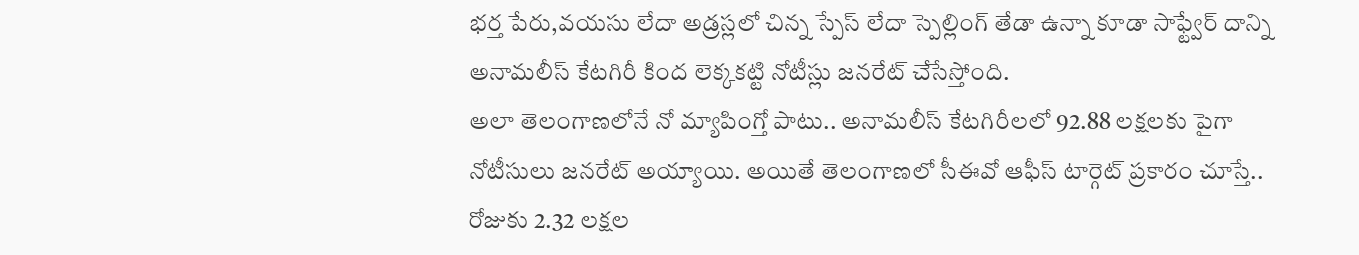భర్త పేరు,వయసు లేదా అడ్రస్లలో చిన్న స్పేస్ లేదా స్పెల్లింగ్ తేడా ఉన్నా కూడా సాఫ్ట్వేర్ దాన్ని అనామలీస్ కేటగిరీ కింద లెక్కకట్టి నోటీస్లు జనరేట్ చేసేస్తోంది.
అలా తెలంగాణలోనే నో మ్యాపింగ్తో పాటు.. అనామలీస్ కేటగిరీలలో 92.88 లక్షలకు పైగా నోటీసులు జనరేట్ అయ్యాయి. అయితే తెలంగాణలో సీఈవో ఆఫీస్ టార్గెట్ ప్రకారం చూస్తే.. రోజుకు 2.32 లక్షల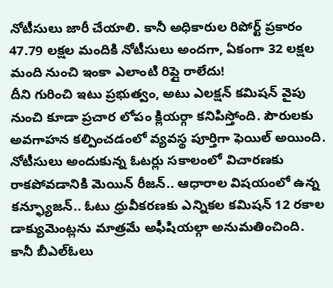నోటీసులు జారీ చేయాలి. కానీ అధికారుల రిపోర్ట్ ప్రకారం 47.79 లక్షల మందికి నోటీసులు అందగా, ఏకంగా 32 లక్షల మంది నుంచి ఇంకా ఎలాంటి రిప్లై రాలేదు!
దీని గురించి ఇటు ప్రభుత్వం, అటు ఎలక్షన్ కమిషన్ వైపు నుంచి కూడా ప్రచార లోపం క్లియర్గా కనిపిస్తోంది. పౌరులకు అవగాహన కల్పించడంలో వ్యవస్థ పూర్తిగా ఫెయిల్ అయింది. నోటీసులు అందుకున్న ఓటర్లు సకాలంలో విచారణకు రాకపోవడానికి మెయిన్ రీజన్.. ఆధారాల విషయంలో ఉన్న కన్ఫ్యూజన్.. ఓటు ధ్రువీకరణకు ఎన్నికల కమిషన్ 12 రకాల డాక్యుమెంట్లను మాత్రమే అఫీషియల్గా అనుమతించింది.
కానీ బీఎల్ఓలు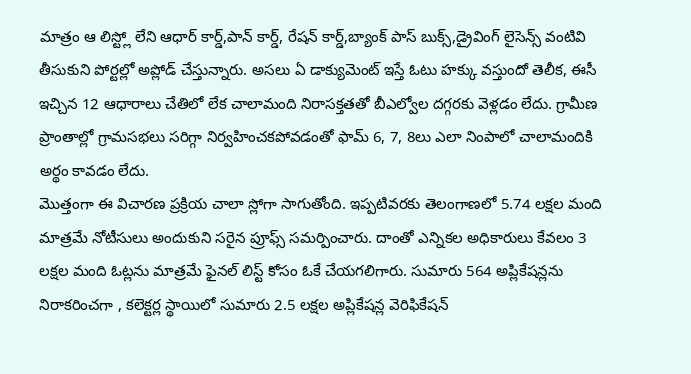మాత్రం ఆ లిస్ట్లో లేని ఆధార్ కార్డ్,పాన్ కార్డ్, రేషన్ కార్డ్,బ్యాంక్ పాస్ బుక్స్,డ్రైవింగ్ లైసెన్స్ వంటివి తీసుకుని పోర్టల్లో అప్లోడ్ చేస్తున్నారు. అసలు ఏ డాక్యుమెంట్ ఇస్తే ఓటు హక్కు వస్తుందో తెలీక, ఈసీ ఇచ్చిన 12 ఆధారాలు చేతిలో లేక చాలామంది నిరాసక్తతతో బీఎల్వోల దగ్గరకు వెళ్లడం లేదు. గ్రామీణ ప్రాంతాల్లో గ్రామసభలు సరిగ్గా నిర్వహించకపోవడంతో ఫామ్ 6, 7, 8లు ఎలా నింపాలో చాలామందికి అర్థం కావడం లేదు.
మొత్తంగా ఈ విచారణ ప్రక్రియ చాలా స్లోగా సాగుతోంది. ఇప్పటివరకు తెలంగాణలో 5.74 లక్షల మంది మాత్రమే నోటీసులు అందుకుని సరైన ప్రూఫ్స్ సమర్పించారు. దాంతో ఎన్నికల అధికారులు కేవలం 3 లక్షల మంది ఓట్లను మాత్రమే ఫైనల్ లిస్ట్ కోసం ఓకే చేయగలిగారు. సుమారు 564 అప్లికేషన్లను నిరాకరించగా , కలెక్టర్ల స్థాయిలో సుమారు 2.5 లక్షల అప్లికేషన్ల వెరిఫికేషన్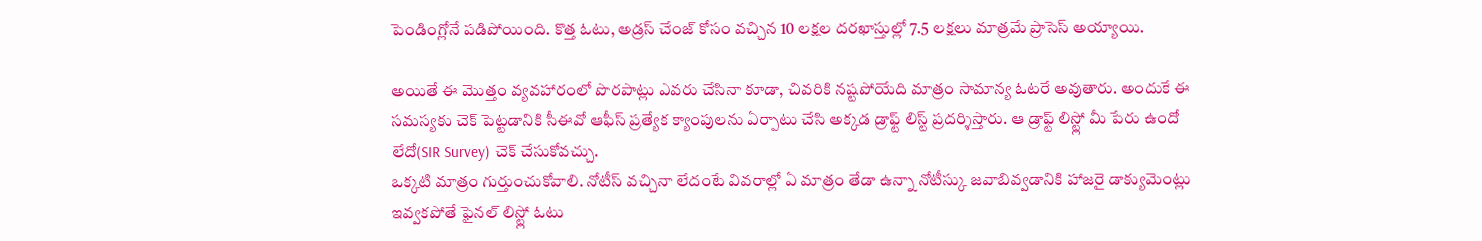పెండింగ్లోనే పడిపోయింది. కొత్త ఓటు, అడ్రస్ చేంజ్ కోసం వచ్చిన 10 లక్షల దరఖాస్తుల్లో 7.5 లక్షలు మాత్రమే ప్రాసెస్ అయ్యాయి.

అయితే ఈ మొత్తం వ్యవహారంలో పొరపాట్లు ఎవరు చేసినా కూడా, చివరికి నష్టపోయేది మాత్రం సామాన్య ఓటరే అవుతారు. అందుకే ఈ సమస్యకు చెక్ పెట్టడానికి సీఈవో ఆఫీస్ ప్రత్యేక క్యాంపులను ఏర్పాటు చేసి అక్కడ డ్రాఫ్ట్ లిస్ట్ ప్రదర్శిస్తారు. ఆ డ్రాఫ్ట్ లిస్ట్లో మీ పేరు ఉందో లేదో(SIR Survey) చెక్ చేసుకోవచ్చు.
ఒక్కటి మాత్రం గుర్తుంచుకోవాలి. నోటీస్ వచ్చినా లేదంటే వివరాల్లో ఏ మాత్రం తేడా ఉన్నా నోటీస్కు జవాబివ్వడానికి హాజరై డాక్యుమెంట్లు ఇవ్వకపోతే ఫైనల్ లిస్ట్లో ఓటు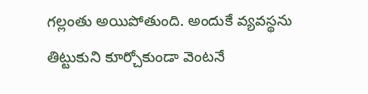గల్లంతు అయిపోతుంది. అందుకే వ్యవస్థను తిట్టుకుని కూర్చోకుండా వెంటనే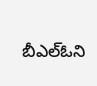బీఎల్ఓని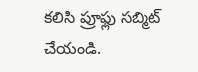కలిసి ప్రూఫ్లు సబ్మిట్ చేయండి.